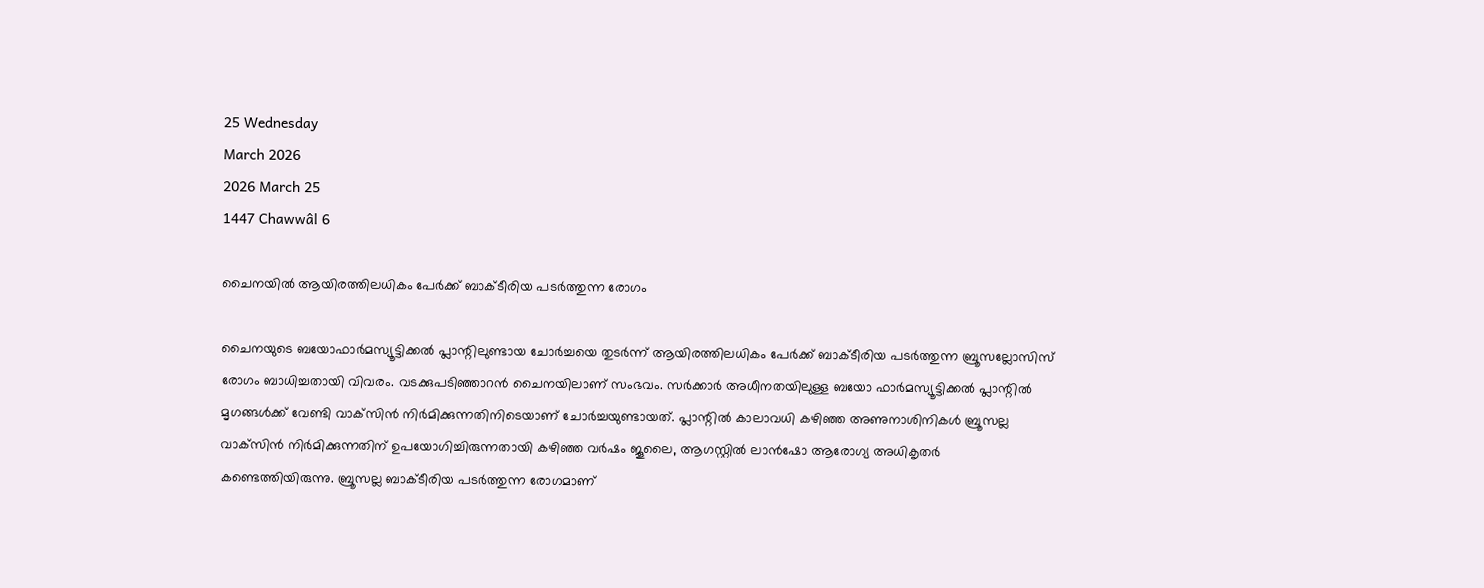25 Wednesday
March 2026
2026 March 25
1447 Chawwâl 6

ചൈനയില്‍ ആയിരത്തിലധികം പേര്‍ക്ക് ബാക്ടീരിയ പടര്‍ത്തുന്ന രോഗം

ചൈനയുടെ ബയോഫാര്‍മസ്യൂട്ടിക്കല്‍ പ്ലാന്റിലുണ്ടായ ചോര്‍ച്ചയെ തുടര്‍ന്ന് ആയിരത്തിലധികം പേര്‍ക്ക് ബാക്ടീരിയ പടര്‍ത്തുന്ന ബ്രൂസല്ലോസിസ് രോഗം ബാധിച്ചതായി വിവരം. വടക്കുപടിഞ്ഞാറന്‍ ചൈനയിലാണ് സംഭവം. സര്‍ക്കാര്‍ അധീനതയിലുള്ള ബയോ ഫാര്‍മസ്യൂട്ടിക്കല്‍ പ്ലാന്റില്‍ മൃഗങ്ങള്‍ക്ക് വേണ്ടി വാക്‌സിന്‍ നിര്‍മിക്കുന്നതിനിടെയാണ് ചോര്‍ച്ചയുണ്ടായത്. പ്ലാന്റില്‍ കാലാവധി കഴിഞ്ഞ അണുനാശിനികള്‍ ബ്രൂസല്ല വാക്‌സിന്‍ നിര്‍മിക്കുന്നതിന് ഉപയോഗിച്ചിരുന്നതായി കഴിഞ്ഞ വര്‍ഷം ജൂലൈ, ആഗസ്റ്റില്‍ ലാന്‍ഷോ ആരോഗ്യ അധികൃതര്‍ കണ്ടെത്തിയിരുന്നു. ബ്രൂസല്ല ബാക്ടീരിയ പടര്‍ത്തുന്ന രോഗമാണ്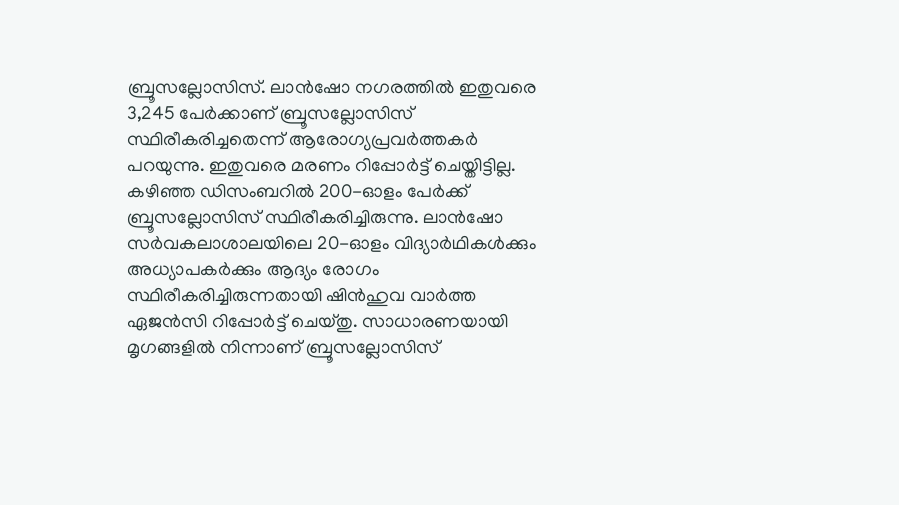ബ്രൂസല്ലോസിസ്. ലാന്‍ഷോ നഗരത്തില്‍ ഇതുവരെ 3,245 പേര്‍ക്കാണ് ബ്രൂസല്ലോസിസ് സ്ഥിരീകരിച്ചതെന്ന് ആരോഗ്യപ്രവര്‍ത്തകര്‍ പറയുന്നു. ഇതുവരെ മരണം റിപ്പോര്‍ട്ട് ചെയ്തിട്ടില്ല. കഴിഞ്ഞ ഡിസംബറില്‍ 200-ഓളം പേര്‍ക്ക് ബ്രൂസല്ലോസിസ് സ്ഥിരീകരിച്ചിരുന്നു. ലാന്‍ഷോ സര്‍വകലാശാലയിലെ 20-ഓളം വിദ്യാര്‍ഥികള്‍ക്കും അധ്യാപകര്‍ക്കും ആദ്യം രോഗം സ്ഥിരീകരിച്ചിരുന്നതായി ഷിന്‍ഹുവ വാര്‍ത്ത ഏജന്‍സി റിപ്പോര്‍ട്ട് ചെയ്തു. സാധാരണയായി മൃഗങ്ങളില്‍ നിന്നാണ് ബ്രൂസല്ലോസിസ്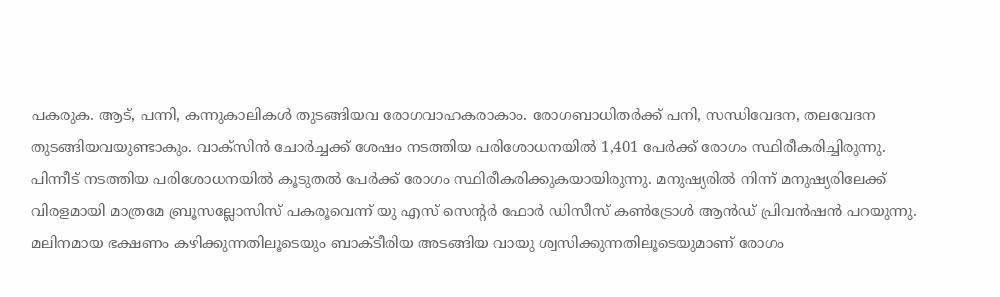പകരുക. ആട്, പന്നി, കന്നുകാലികള്‍ തുടങ്ങിയവ രോഗവാഹകരാകാം. രോഗബാധിതര്‍ക്ക് പനി, സന്ധിവേദന, തലവേദന തുടങ്ങിയവയുണ്ടാകും. വാക്‌സിന്‍ ചോര്‍ച്ചക്ക് ശേഷം നടത്തിയ പരിശോധനയില്‍ 1,401 പേര്‍ക്ക് രോഗം സ്ഥിരീകരിച്ചിരുന്നു. പിന്നീട് നടത്തിയ പരിശോധനയില്‍ കൂടുതല്‍ പേര്‍ക്ക് രോഗം സ്ഥിരീകരിക്കുകയായിരുന്നു. മനുഷ്യരില്‍ നിന്ന് മനുഷ്യരിലേക്ക് വിരളമായി മാത്രമേ ബ്രൂസല്ലോസിസ് പകരൂവെന്ന് യു എസ് സെന്റര്‍ ഫോര്‍ ഡിസീസ് കണ്‍ട്രോള്‍ ആന്‍ഡ് പ്രിവന്‍ഷന്‍ പറയുന്നു. മലിനമായ ഭക്ഷണം കഴിക്കുന്നതിലൂടെയും ബാക്ടീരിയ അടങ്ങിയ വായു ശ്വസിക്കുന്നതിലൂടെയുമാണ് രോഗം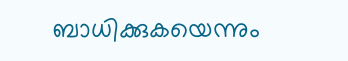ബാധിക്കുകയെന്നും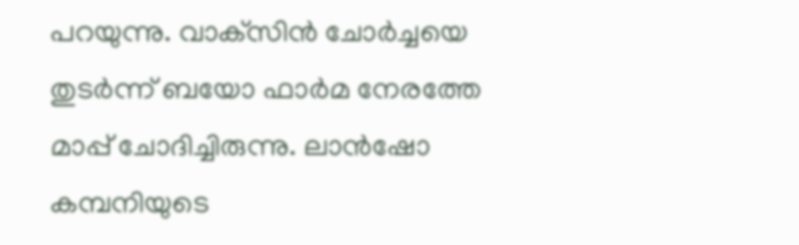പറയുന്നു. വാക്‌സിന്‍ ചോര്‍ച്ചയെ തുടര്‍ന്ന് ബയോ ഫാര്‍മ നേരത്തേ മാപ്പ് ചോദിച്ചിരുന്നു. ലാന്‍ഷോ കമ്പനിയുടെ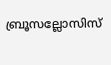ബ്രൂസല്ലോസിസ്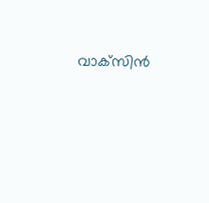വാക്‌സിന്‍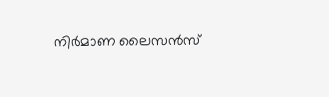നിര്‍മാണ ലൈസന്‍സ്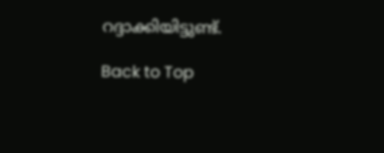റദ്ദാക്കിയിട്ടുണ്ട്.

Back to Top